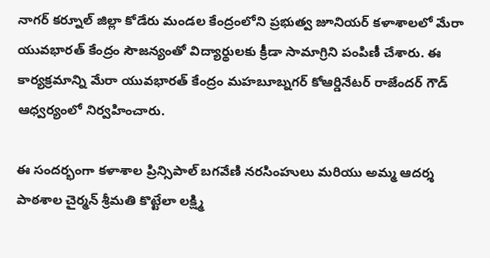నాగర్ కర్నూల్ జిల్లా కోడేరు మండల కేంద్రంలోని ప్రభుత్వ జూనియర్ కళాశాలలో మేరా యువభారత్ కేంద్రం సౌజన్యంతో విద్యార్థులకు క్రీడా సామాగ్రిని పంపిణీ చేశారు. ఈ కార్యక్రమాన్ని మేరా యువభారత్ కేంద్రం మహబూబ్నగర్ కోఆర్డినేటర్ రాజేందర్ గౌడ్ ఆధ్వర్యంలో నిర్వహించారు.

ఈ సందర్భంగా కళాశాల ప్రిన్సిపాల్ బగవేణి నరసింహులు మరియు అమ్మ ఆదర్శ పాఠశాల చైర్మన్ శ్రీమతి కొట్టేలా లక్ష్మి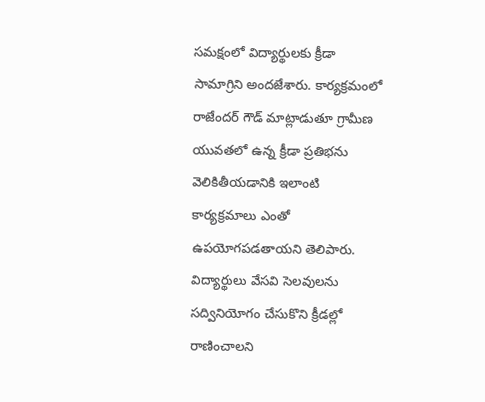సమక్షంలో విద్యార్థులకు క్రీడా సామాగ్రిని అందజేశారు. కార్యక్రమంలో రాజేందర్ గౌడ్ మాట్లాడుతూ గ్రామీణ యువతలో ఉన్న క్రీడా ప్రతిభను వెలికితీయడానికి ఇలాంటి కార్యక్రమాలు ఎంతో ఉపయోగపడతాయని తెలిపారు. విద్యార్థులు వేసవి సెలవులను సద్వినియోగం చేసుకొని క్రీడల్లో రాణించాలని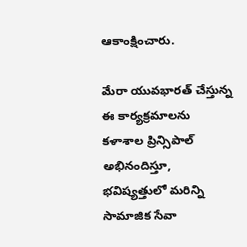ఆకాంక్షించారు.

మేరా యువభారత్ చేస్తున్న ఈ కార్యక్రమాలను కళాశాల ప్రిన్సిపాల్ అభినందిస్తూ, భవిష్యత్తులో మరిన్ని సామాజిక సేవా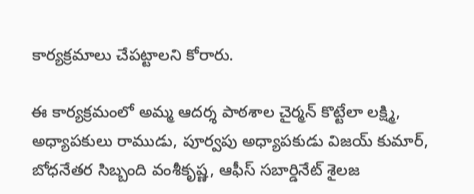కార్యక్రమాలు చేపట్టాలని కోరారు.

ఈ కార్యక్రమంలో అమ్మ ఆదర్శ పాఠశాల చైర్మన్ కొట్టేలా లక్ష్మి, అధ్యాపకులు రాముడు, పూర్వపు అధ్యాపకుడు విజయ్ కుమార్, బోధనేతర సిబ్బంది వంశీకృష్ణ, ఆఫీస్ సబార్డినేట్ శైలజ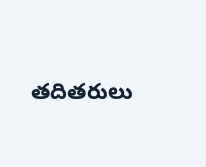తదితరులు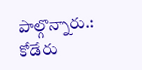పాల్గొన్నారు.: కోడేరు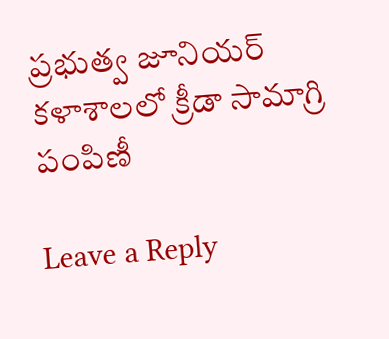ప్రభుత్వ జూనియర్ కళాశాలలో క్రీడా సామాగ్రి పంపిణీ

Leave a Reply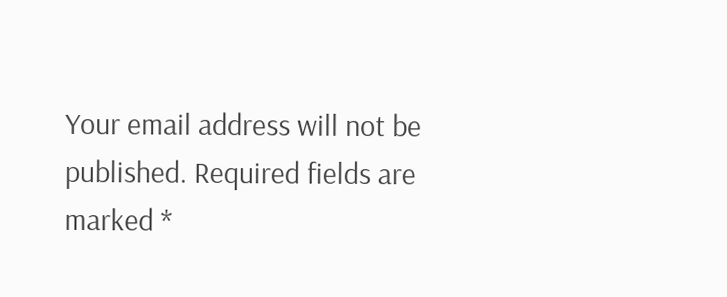Your email address will not be published. Required fields are marked *